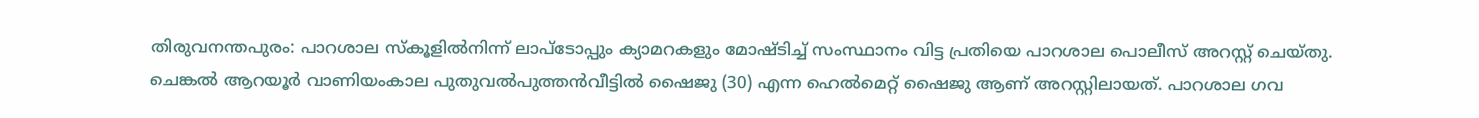തിരുവനന്തപുരം: പാറശാല സ്കൂളിൽനിന്ന് ലാപ്ടോപ്പും ക്യാമറകളും മോഷ്ടിച്ച് സംസ്ഥാനം വിട്ട പ്രതിയെ പാറശാല പൊലീസ് അറസ്റ്റ് ചെയ്തു. ചെങ്കൽ ആറയൂർ വാണിയംകാല പുതുവൽപുത്തൻവീട്ടിൽ ഷൈജു (30) എന്ന ഹെൽമെറ്റ് ഷൈജു ആണ് അറസ്റ്റിലായത്. പാറശാല ഗവ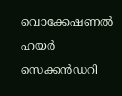വൊക്കേഷണൽ ഹയർ സെക്കൻഡറി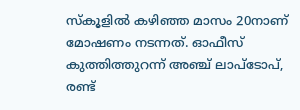സ്കൂളിൽ കഴിഞ്ഞ മാസം 20നാണ് മോഷണം നടന്നത്. ഓഫീസ് കുത്തിത്തുറന്ന് അഞ്ച് ലാപ്ടോപ്, രണ്ട്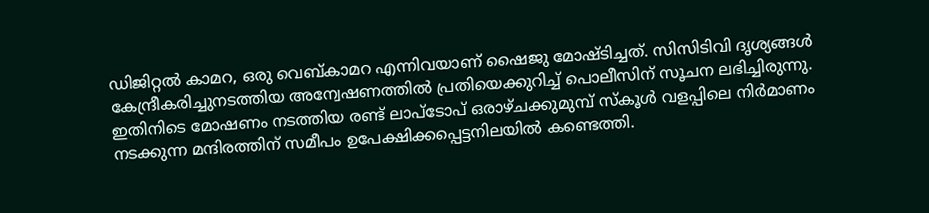ഡിജിറ്റൽ കാമറ, ഒരു വെബ്കാമറ എന്നിവയാണ് ഷൈജു മോഷ്ടിച്ചത്. സിസിടിവി ദൃശ്യങ്ങൾ കേന്ദ്രീകരിച്ചുനടത്തിയ അന്വേഷണത്തിൽ പ്രതിയെക്കുറിച്ച് പൊലീസിന് സൂചന ലഭിച്ചിരുന്നു.
ഇതിനിടെ മോഷണം നടത്തിയ രണ്ട് ലാപ്ടോപ് ഒരാഴ്ചക്കുമുമ്പ് സ്കൂൾ വളപ്പിലെ നിർമാണം നടക്കുന്ന മന്ദിരത്തിന് സമീപം ഉപേക്ഷിക്കപ്പെട്ടനിലയിൽ കണ്ടെത്തി.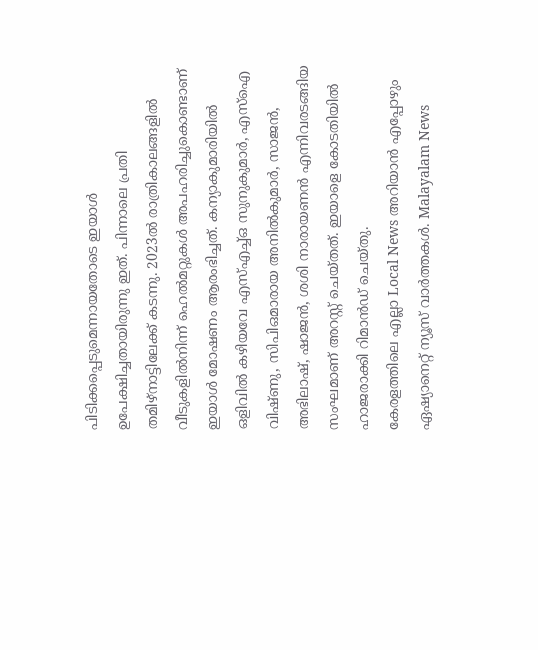പിടിക്കപ്പെടുമെന്നായതോടെ ഇയാൾ ഉപേക്ഷിച്ചതായിരുന്നു ഇത്. പിന്നാലെ പ്രതി തമിഴ്നാട്ടിലേക്ക് കടന്നു. 2023ൽ രാത്രികാലങ്ങളിൽ വീടുകളിൽനിന്ന് ഹെൽമറ്റുകൾ അപഹരിച്ചുകൊണ്ടാണ് ഇയാൾ മോഷണം ആരംഭിച്ചത്. കന്യാകുമാരിയിൽ ഒളിവിൽ കഴിയവേ എസ്എച്ച്ഒ സുനുകുമാർ, എസ്ഐ വിഷ്ണു, സിപിഒമാരായ അനിൽകുമാർ, സാജൻ, അഭിലാഷ്, ഷാജൻ, ശശി നാരായണൻ എന്നിവരടങ്ങിയ സംഘമാണ് അറസ്റ്റ് ചെയ്തത്. ഇയാളെ കോടതിയിൽ ഹാജരാക്കി റിമാൻഡ് ചെയ്തു.
കേരളത്തിലെ എല്ലാ Local News അറിയാൻ എപ്പോഴും ഏഷ്യാനെറ്റ് ന്യൂസ് വാർത്തകൾ. Malayalam News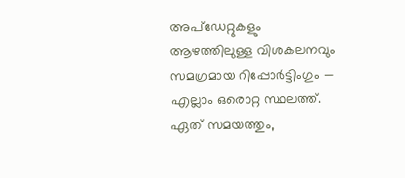അപ്ഡേറ്റുകളും ആഴത്തിലുള്ള വിശകലനവും സമഗ്രമായ റിപ്പോർട്ടിംഗും — എല്ലാം ഒരൊറ്റ സ്ഥലത്ത്. ഏത് സമയത്തും,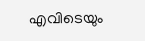എവിടെയും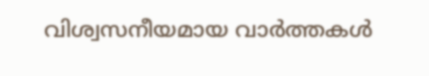വിശ്വസനീയമായ വാർത്തകൾ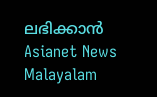ലഭിക്കാൻ Asianet News Malayalam